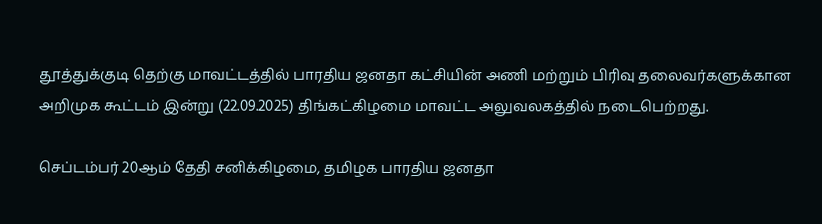தூத்துக்குடி தெற்கு மாவட்டத்தில் பாரதிய ஜனதா கட்சியின் அணி மற்றும் பிரிவு தலைவர்களுக்கான அறிமுக கூட்டம் இன்று (22.09.2025) திங்கட்கிழமை மாவட்ட அலுவலகத்தில் நடைபெற்றது.

செப்டம்பர் 20ஆம் தேதி சனிக்கிழமை, தமிழக பாரதிய ஜனதா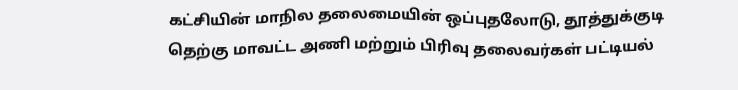கட்சியின் மாநில தலைமையின் ஒப்புதலோடு, தூத்துக்குடி தெற்கு மாவட்ட அணி மற்றும் பிரிவு தலைவர்கள் பட்டியல்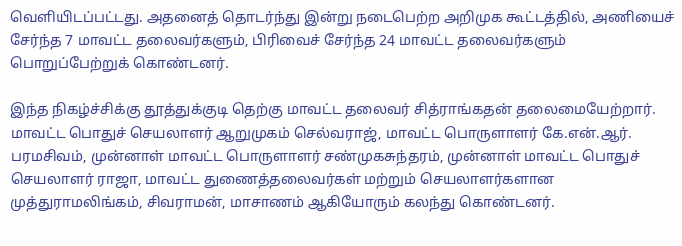வெளியிடப்பட்டது. அதனைத் தொடர்ந்து இன்று நடைபெற்ற அறிமுக கூட்டத்தில், அணியைச் சேர்ந்த 7 மாவட்ட தலைவர்களும், பிரிவைச் சேர்ந்த 24 மாவட்ட தலைவர்களும் பொறுப்பேற்றுக் கொண்டனர்.

இந்த நிகழ்ச்சிக்கு தூத்துக்குடி தெற்கு மாவட்ட தலைவர் சித்ராங்கதன் தலைமையேற்றார். மாவட்ட பொதுச் செயலாளர் ஆறுமுகம் செல்வராஜ், மாவட்ட பொருளாளர் கே.என்.ஆர். பரமசிவம், முன்னாள் மாவட்ட பொருளாளர் சண்முகசுந்தரம், முன்னாள் மாவட்ட பொதுச் செயலாளர் ராஜா, மாவட்ட துணைத்தலைவர்கள் மற்றும் செயலாளர்களான முத்துராமலிங்கம், சிவராமன், மாசாணம் ஆகியோரும் கலந்து கொண்டனர்.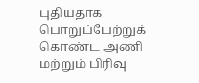புதியதாக பொறுப்பேற்றுக் கொண்ட அணி மற்றும் பிரிவு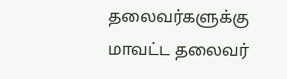தலைவர்களுக்கு மாவட்ட தலைவர்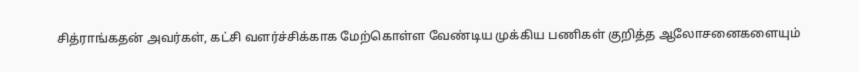சித்ராங்கதன் அவர்கள், கட்சி வளர்ச்சிக்காக மேற்கொள்ள வேண்டிய முக்கிய பணிகள் குறித்த ஆலோசனைகளையும்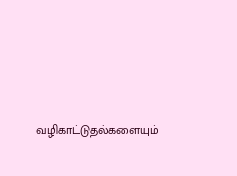வழிகாட்டுதல்களையும்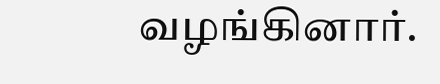வழங்கினார்.